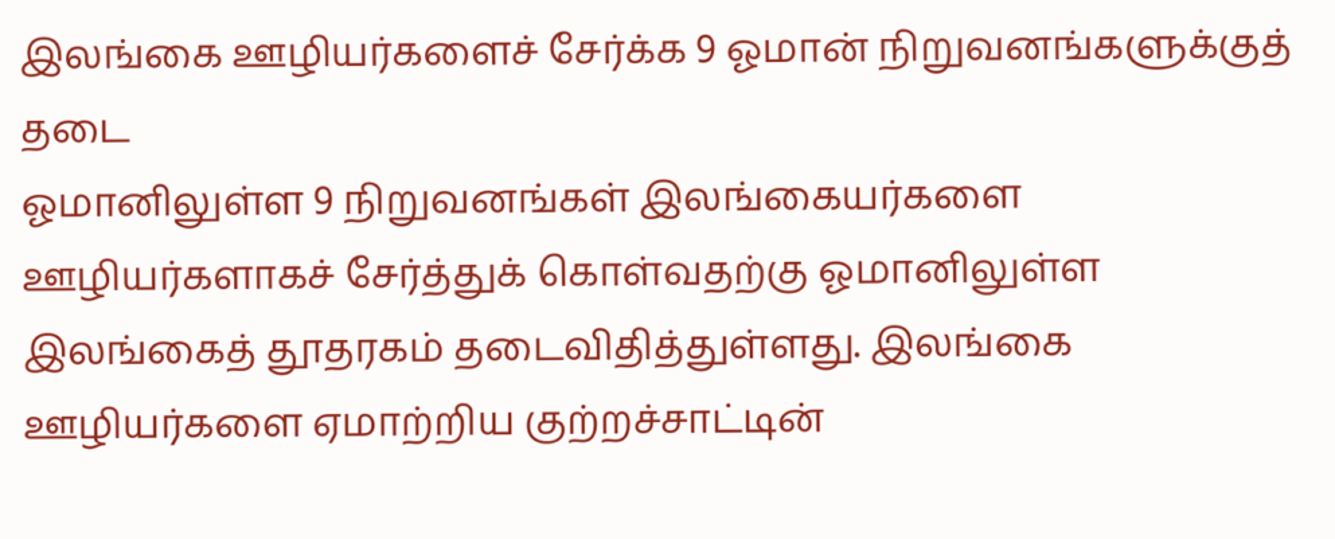இலங்கை ஊழியர்களைச் சேர்க்க 9 ஓமான் நிறுவனங்களுக்குத் தடை
ஓமானிலுள்ள 9 நிறுவனங்கள் இலங்கையர்களை ஊழியர்களாகச் சேர்த்துக் கொள்வதற்கு ஓமானிலுள்ள இலங்கைத் தூதரகம் தடைவிதித்துள்ளது. இலங்கை ஊழியர்களை ஏமாற்றிய குற்றச்சாட்டின்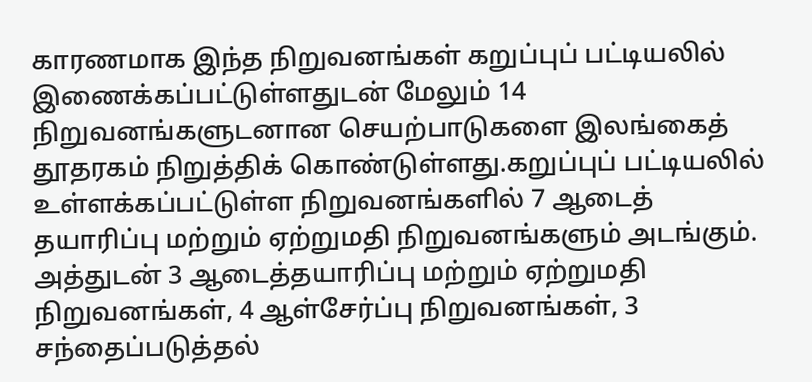காரணமாக இந்த நிறுவனங்கள் கறுப்புப் பட்டியலில் இணைக்கப்பட்டுள்ளதுடன் மேலும் 14 நிறுவனங்களுடனான செயற்பாடுகளை இலங்கைத் தூதரகம் நிறுத்திக் கொண்டுள்ளது.கறுப்புப் பட்டியலில் உள்ளக்கப்பட்டுள்ள நிறுவனங்களில் 7 ஆடைத் தயாரிப்பு மற்றும் ஏற்றுமதி நிறுவனங்களும் அடங்கும். அத்துடன் 3 ஆடைத்தயாரிப்பு மற்றும் ஏற்றுமதி நிறுவனங்கள், 4 ஆள்சேர்ப்பு நிறுவனங்கள், 3 சந்தைப்படுத்தல்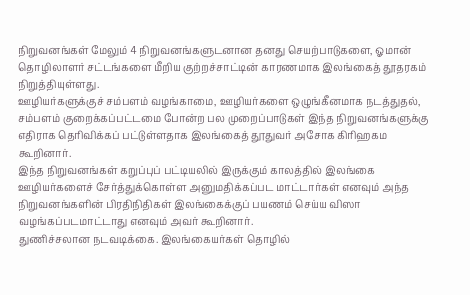நிறுவனங்கள் மேலும் 4 நிறுவனங்களுடனான தனது செயற்பாடுகளை, ஓமான் தொழிலாளர் சட்டங்களை மீறிய குற்றச்சாட்டின் காரணமாக இலங்கைத் தூதரகம் நிறுத்தியுள்ளது.
ஊழியர்களுக்குச் சம்பளம் வழங்காமை, ஊழியர்களை ஒழுங்கீனமாக நடத்துதல், சம்பளம் குறைக்கப்பட்டமை போன்ற பல முறைப்பாடுகள் இந்த நிறுவனங்களுக்கு எதிராக தெரிவிக்கப் பட்டுள்ளதாக இலங்கைத் தூதுவர் அசோக கிரிஹகம கூறினார்.
இந்த நிறுவனங்கள் கறுப்புப் பட்டியலில் இருக்கும் காலத்தில் இலங்கை ஊழியர்களைச் சேர்த்துக்கொள்ள அனுமதிக்கப்பட மாட்டார்கள் எனவும் அந்த நிறுவனங்களின் பிரதிநிதிகள் இலங்கைக்குப் பயணம் செய்ய விஸா வழங்கப்படமாட்டாது எனவும் அவர் கூறினார்.
துணிச்சலான நடவடிக்கை. இலங்கையர்கள் தொழில்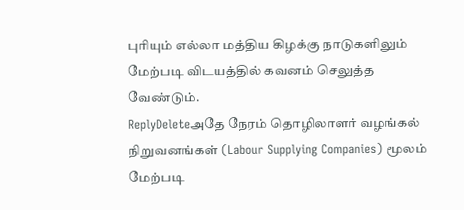புரியும் எல்லா மத்திய கிழக்கு நாடுகளிலும் மேற்படி விடயத்தில் கவனம் செலுத்த வேண்டும்.
ReplyDeleteஅதே நேரம் தொழிலாளர் வழங்கல் நிறுவனங்கள் (Labour Supplying Companies) மூலம் மேற்படி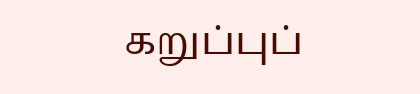கறுப்புப்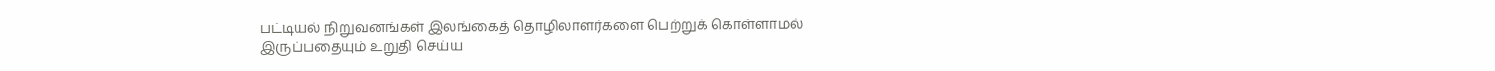பட்டியல் நிறுவனங்கள் இலங்கைத் தொழிலாளர்களை பெற்றுக் கொள்ளாமல் இருப்பதையும் உறுதி செய்ய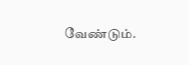வேண்டும்.